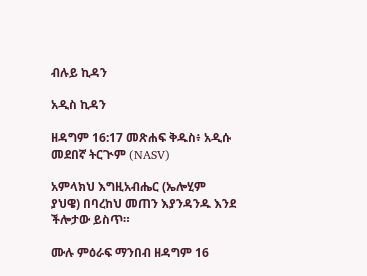ብሉይ ኪዳን

አዲስ ኪዳን

ዘዳግም 16:17 መጽሐፍ ቅዱስ፥ አዲሱ መደበኛ ትርጒም (NASV)

አምላክህ እግዚአብሔር (ኤሎሂም ያህዌ) በባረከህ መጠን እያንዳንዱ እንደ ችሎታው ይስጥ።

ሙሉ ምዕራፍ ማንበብ ዘዳግም 16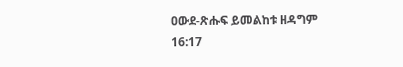ዐውደ-ጽሑፍ ይመልከቱ ዘዳግም 16:17